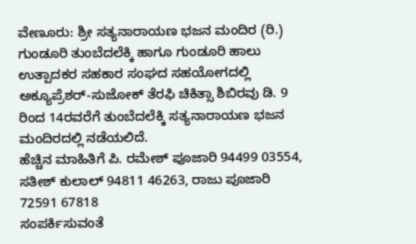ವೇಣೂರು: ಶ್ರೀ ಸತ್ಯನಾರಾಯಣ ಭಜನ ಮಂದಿರ (ರಿ.) ಗುಂಡೂರಿ ತುಂಬೆದಲೆಕ್ಕಿ ಹಾಗೂ ಗುಂಡೂರಿ ಹಾಲು ಉತ್ಪಾದಕರ ಸಹಕಾರ ಸಂಘದ ಸಹಯೋಗದಲ್ಲಿ ಅಕ್ಯೂಪ್ರೆಶರ್-ಸುಜೋಕ್ ತೆರಫಿ ಚಿಕಿತ್ಸಾ ಶಿಬಿರವು ಡಿ. 9 ರಿಂದ 14ರವರೆಗೆ ತುಂಬೆದಲೆಕ್ಕಿ ಸತ್ಯನಾರಾಯಣ ಭಜನ ಮಂದಿರದಲ್ಲಿ ನಡೆಯಲಿದೆ.
ಹೆಚ್ಚಿನ ಮಾಹಿತಿಗೆ ಪಿ. ರಮೇಶ್ ಪೂಜಾರಿ 94499 03554, ಸತೀಶ್ ಕುಲಾಲ್ 94811 46263, ರಾಜು ಪೂಜಾರಿ 72591 67818
ಸಂಪರ್ಕಿಸುವಂತೆ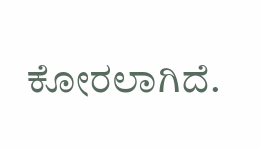ಕೋರಲಾಗಿದೆ.